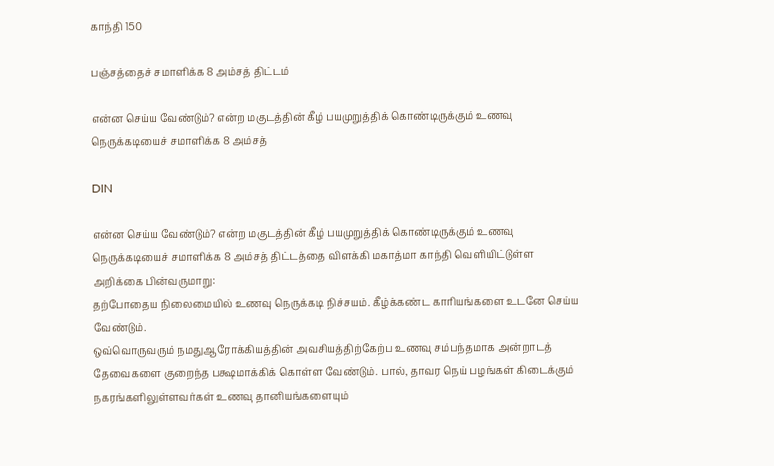காந்தி 150

பஞ்சத்தைச் சமாளிக்க 8 அம்சத் திட்டம்

என்ன செய்ய வேண்டும்? என்ற மகுடத்தின் கீழ் பயமுறுத்திக் கொண்டிருக்கும் உணவு நெருக்கடியைச் சமாளிக்க 8 அம்சத்

DIN

என்ன செய்ய வேண்டும்? என்ற மகுடத்தின் கீழ் பயமுறுத்திக் கொண்டிருக்கும் உணவு நெருக்கடியைச் சமாளிக்க 8 அம்சத் திட்டத்தை விளக்கி மகாத்மா காந்தி வெளியிட்டுள்ள அறிக்கை பின்வருமாறு:
தற்போதைய நிலைமையில் உணவு நெருக்கடி நிச்சயம். கீழ்க்கண்ட காரியங்களை உடனே செய்ய வேண்டும்.
ஒவ்வொருவரும் நமதுஆரோக்கியத்தின் அவசியத்திற்கேற்ப உணவு சம்பந்தமாக அன்றாடத் தேவைகளை குறைந்த பக்ஷமாக்கிக் கொள்ள வேண்டும். பால், தாவர நெய் பழங்கள் கிடைக்கும் நகரங்களிலுள்ளவர்கள் உணவு தானியங்களையும்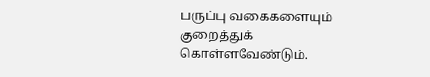பருப்பு வகைகளையும் குறைத்துக் கொள்ளவேண்டும்.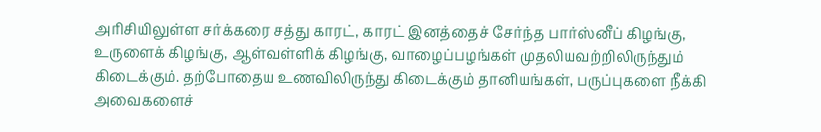அரிசியிலுள்ள சர்க்கரை சத்து காரட், காரட் இனத்தைச் சேர்ந்த பார்ஸ்னீப் கிழங்கு, உருளைக் கிழங்கு, ஆள்வள்ளிக் கிழங்கு, வாழைப்பழங்கள் முதலியவற்றிலிருந்தும் கிடைக்கும். தற்போதைய உணவிலிருந்து கிடைக்கும் தானியங்கள், பருப்புகளை நீக்கி அவைகளைச்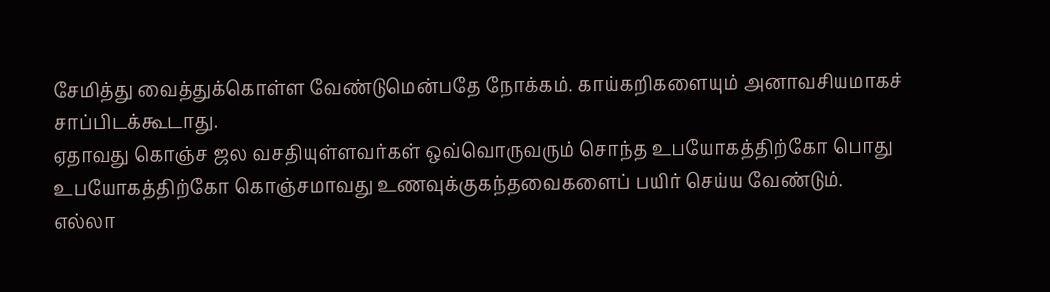சேமித்து வைத்துக்கொள்ள வேண்டுமென்பதே நோக்கம். காய்கறிகளையும் அனாவசியமாகச் சாப்பிடக்கூடாது.
ஏதாவது கொஞ்ச ஜல வசதியுள்ளவர்கள் ஒவ்வொருவரும் சொந்த உபயோகத்திற்கோ பொது உபயோகத்திற்கோ கொஞ்சமாவது உணவுக்குகந்தவைகளைப் பயிர் செய்ய வேண்டும்.
எல்லா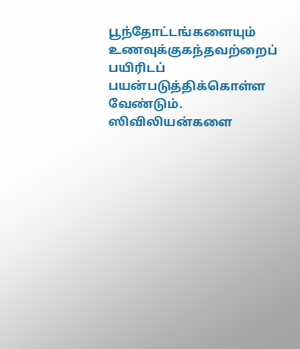பூந்தோட்டங்களையும் உணவுக்குகந்தவற்றைப் பயிரிடப் பயன்படுத்திக்கொள்ள வேண்டும். ஸிவிலியன்களை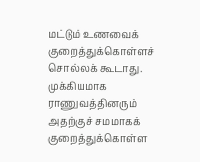மட்டும் உணவைக் குறைத்துக்கொள்ளச் சொல்லக் கூடாது. முக்கியமாக ராணுவத்தினரும் அதற்குச் சமமாகக் குறைத்துக்கொள்ள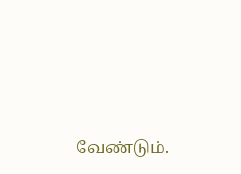வேண்டும்.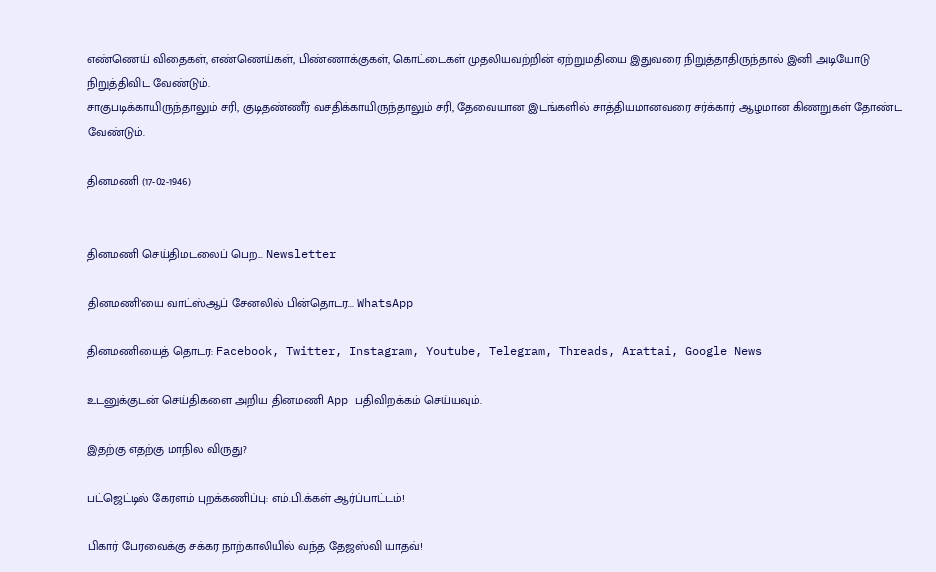எண்ணெய் விதைகள், எண்ணெய்கள், பிண்ணாக்குகள், கொட்டைகள் முதலியவற்றின் ஏற்றுமதியை இதுவரை நிறுத்தாதிருந்தால் இனி அடியோடு நிறுத்திவிட வேண்டும்.
சாகுபடிக்காயிருந்தாலும் சரி, குடிதண்ணீர் வசதிக்காயிருந்தாலும் சரி, தேவையான இடங்களில் சாத்தியமானவரை சர்க்கார் ஆழமான கிணறுகள் தோண்ட வேண்டும்.

தினமணி (17-02-1946)


தினமணி செய்திமடலைப் பெற... Newsletter

தினமணி'யை வாட்ஸ்ஆப் சேனலில் பின்தொடர... WhatsApp

தினமணியைத் தொடர: Facebook, Twitter, Instagram, Youtube, Telegram, Threads, Arattai, Google News

உடனுக்குடன் செய்திகளை அறிய தினமணி App பதிவிறக்கம் செய்யவும்.

இதற்கு எதற்கு மாநில விருது?

பட்ஜெட்டில் கேரளம் புறக்கணிப்பு: எம்.பி.க்கள் ஆர்ப்பாட்டம்!

பிகார் பேரவைக்கு சக்கர நாற்காலியில் வந்த தேஜஸ்வி யாதவ்!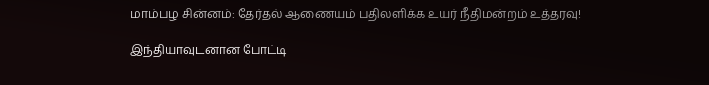மாம்பழ சின்னம்: தேர்தல் ஆணையம் பதிலளிக்க உயர் நீதிமன்றம் உத்தரவு!

இந்தியாவுடனான போட்டி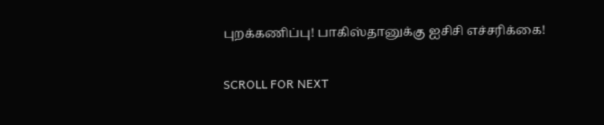புறக்கணிப்பு! பாகிஸ்தானுக்கு ஐசிசி எச்சரிக்கை!

SCROLL FOR NEXT